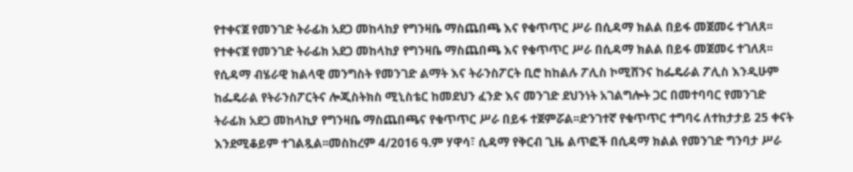የተቀናጀ የመንገድ ትራፊክ አደጋ መከላከያ የግንዛቤ ማስጨበጫ እና የቁጥጥር ሥራ በሲዳማ ክልል በይፋ መጀመሩ ተገለጸ፡፡ የተቀናጀ የመንገድ ትራፊክ አደጋ መከላከያ የግንዛቤ ማስጨበጫ እና የቁጥጥር ሥራ በሲዳማ ክልል በይፋ መጀመሩ ተገለጸ፡፡ የሲዳማ ብሄራዊ ክልላዊ መንግስት የመንገድ ልማት እና ትራንስፖርት ቢሮ ከከልሉ ፖሊስ ኮሚሸንና ከፌዴራል ፖሊስ እንዲሁም ከፌዴራል የትራንስፖርትና ሎጂስትክስ ሚኒስቴር ከመደህን ፈንድ እና መንገድ ደህንነት አገልግሎት ጋር በመተባባር የመንገድ ትራፊክ አደጋ መከላኪያ የግንዛቤ ማስጨበጫና የቁጥጥር ሥራ በይፋ ተጀምሯል፡፡ድንገተኛ የቁጥጥር ተግባሩ ለተከታታይ 25 ቀናት እንደሚቆይም ተገልጿል፡፡መስከረም 4/2016 ዓ.ም ሃዋሳ፣ ሲዳማ የቅርብ ጊዜ ልጥፎች በሲዳማ ክልል የመንገድ ግንባታ ሥራ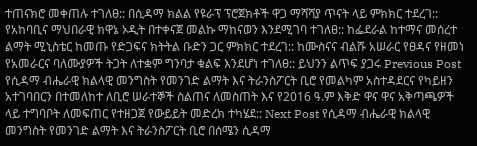ተጠናክሮ መቀጠሉ ተገለፀ:: በሲዳማ ክልል የዩራፕ ፕሮጀክቶች ዋጋ ማሻሻያ ጥናት ላይ ምክክር ተደረገ:: የአከባቢና ማህበራዊ ክዋኔ ኦዲት በተቀናጀ መልኩ ማከናወን እንደሚገባ ተገለፀ:: ከፌደራል ከተማና መሰረተ ልማት ሚኒስቴር ከመጡ የድጋፍና ክትትል ቡድን ጋር ምክክር ተደረገ:: ከሙስናና ብልሹ አሠራር የፀዳና የዘመነ የአመራርና ባለሙያዎች ትጋት ለተቋም ግንባታ ቁልፍ እንደሆነ ተገለፀ:: ይህንን ልጥፍ ያጋሩ Previous Post የሲዳማ ብሔራዊ ክልላዊ መንግስት የመንገድ ልማት እና ትራንስፖርት ቢሮ የመልካም አስተዳደርና የካይዘን አተገባበርን በተመለከተ ለቢሮ ሠራተኞች ስልጠና ለመስጠት እና የ2016 ዓ.ም እቅድ ዋና ዋና አቅጣጫዎች ላይ ተግባቦት ለመፍጠር የተዘጋጀ የውይይት መድረክ ተካሄደ:: Next Post የሲዳማ ብሔራዊ ክልላዊ መንግስት የመንገድ ልማት እና ትራንስፖርት ቢሮ በሰሜን ሲዳማ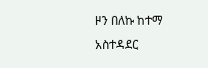ዞን በለኩ ከተማ አስተዳደር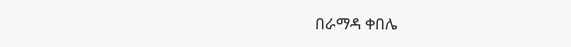በራማዳ ቀበሌ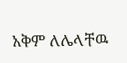አቅም ለሌላቸዉ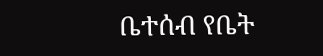ቤተሰብ የቤት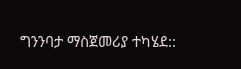ግንንባታ ማስጀመሪያ ተካሄደ::